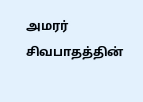அமரர் சிவபாதத்தின்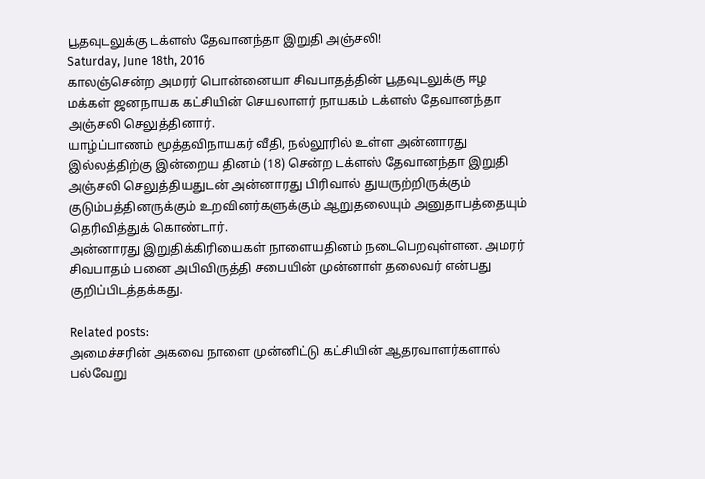பூதவுடலுக்கு டக்ளஸ் தேவானந்தா இறுதி அஞ்சலி!
Saturday, June 18th, 2016
காலஞ்சென்ற அமரர் பொன்னையா சிவபாதத்தின் பூதவுடலுக்கு ஈழ மக்கள் ஜனநாயக கட்சியின் செயலாளர் நாயகம் டக்ளஸ் தேவானந்தா அஞ்சலி செலுத்தினார்.
யாழ்ப்பாணம் மூத்தவிநாயகர் வீதி, நல்லூரில் உள்ள அன்னாரது இல்லத்திற்கு இன்றைய தினம் (18) சென்ற டக்ளஸ் தேவானந்தா இறுதி அஞ்சலி செலுத்தியதுடன் அன்னாரது பிரிவால் துயருற்றிருக்கும் குடும்பத்தினருக்கும் உறவினர்களுக்கும் ஆறுதலையும் அனுதாபத்தையும் தெரிவித்துக் கொண்டார்.
அன்னாரது இறுதிக்கிரியைகள் நாளையதினம் நடைபெறவுள்ளன. அமரர் சிவபாதம் பனை அபிவிருத்தி சபையின் முன்னாள் தலைவர் என்பது குறிப்பிடத்தக்கது.

Related posts:
அமைச்சரின் அகவை நாளை முன்னிட்டு கட்சியின் ஆதரவாளர்களால் பல்வேறு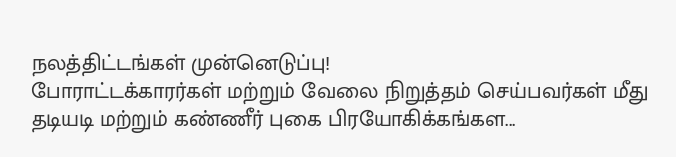நலத்திட்டங்கள் முன்னெடுப்பு!
போராட்டக்காரர்கள் மற்றும் வேலை நிறுத்தம் செய்பவர்கள் மீது தடியடி மற்றும் கண்ணீர் புகை பிரயோகிக்கங்கள...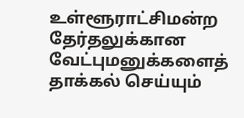உள்ளூராட்சிமன்ற தேர்தலுக்கான வேட்புமனுக்களைத் தாக்கல் செய்யும்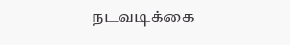நடவடிக்கை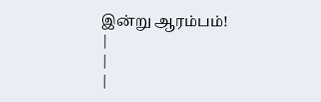இன்று ஆரம்பம்!
|
|
|